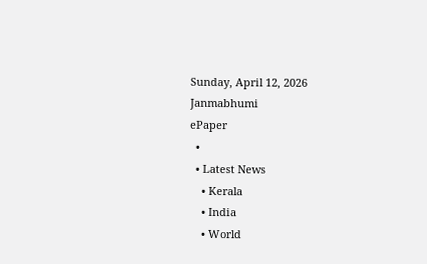Sunday, April 12, 2026
Janmabhumi
ePaper
  •
  • Latest News
    • Kerala
    • India
    • World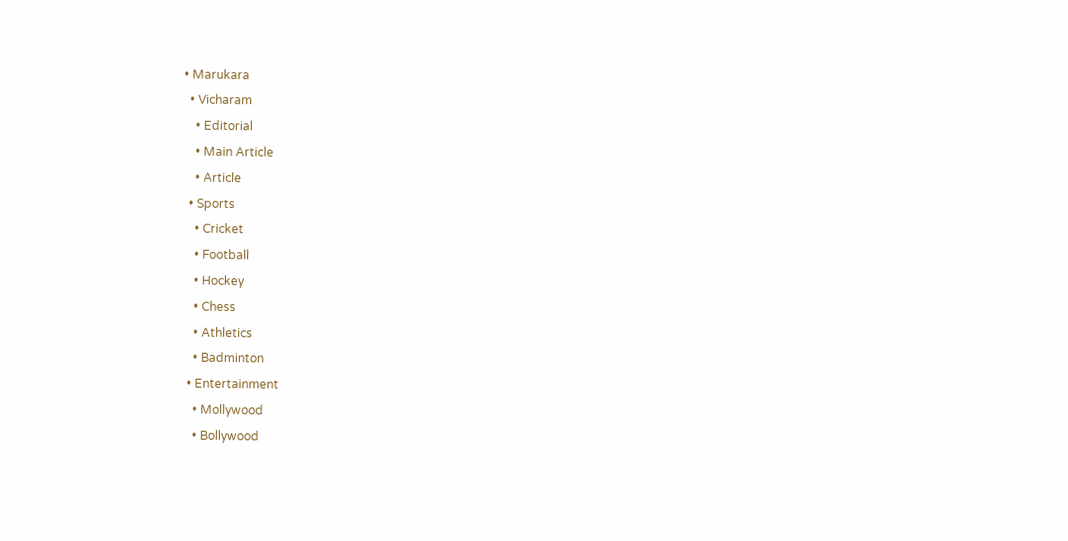• Marukara
  • Vicharam
    • Editorial
    • Main Article
    • Article
  • Sports
    • Cricket
    • Football
    • Hockey
    • Chess
    • Athletics
    • Badminton
  • Entertainment
    • Mollywood
    • Bollywood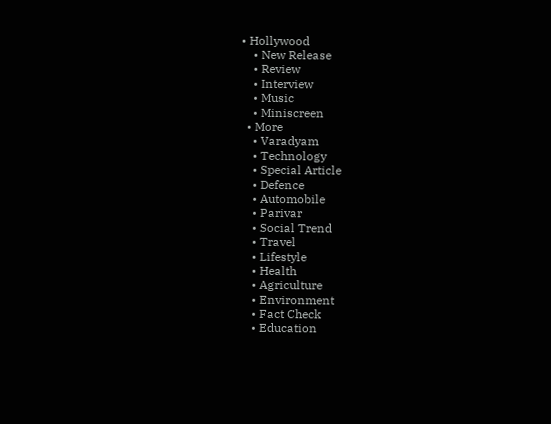• Hollywood
    • New Release
    • Review
    • Interview
    • Music
    • Miniscreen
  • More
    • Varadyam
    • Technology
    • Special Article
    • Defence
    • Automobile
    • Parivar
    • Social Trend
    • Travel
    • Lifestyle
    • Health
    • Agriculture
    • Environment
    • Fact Check
    • Education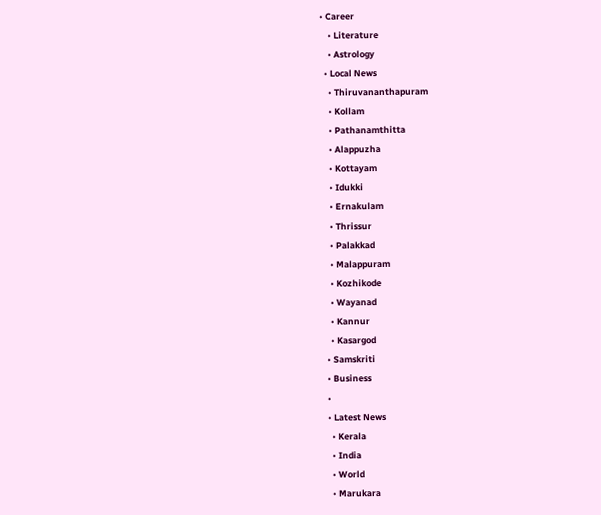• Career
    • Literature
    • Astrology
  • Local News
    • Thiruvananthapuram
    • Kollam
    • Pathanamthitta
    • Alappuzha
    • Kottayam
    • Idukki
    • Ernakulam
    • Thrissur
    • Palakkad
    • Malappuram
    • Kozhikode
    • Wayanad
    • Kannur
    • Kasargod
  • Samskriti
  • Business
  •
  • Latest News
    • Kerala
    • India
    • World
    • Marukara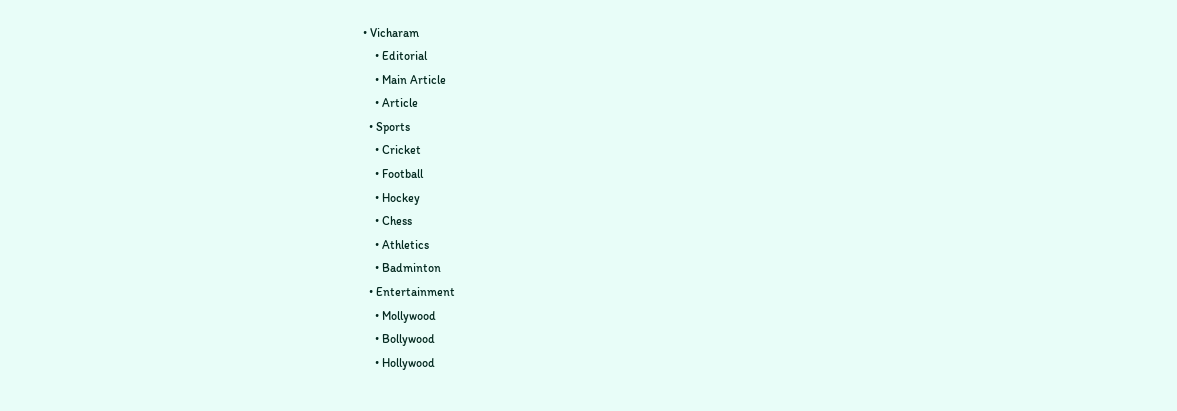• Vicharam
    • Editorial
    • Main Article
    • Article
  • Sports
    • Cricket
    • Football
    • Hockey
    • Chess
    • Athletics
    • Badminton
  • Entertainment
    • Mollywood
    • Bollywood
    • Hollywood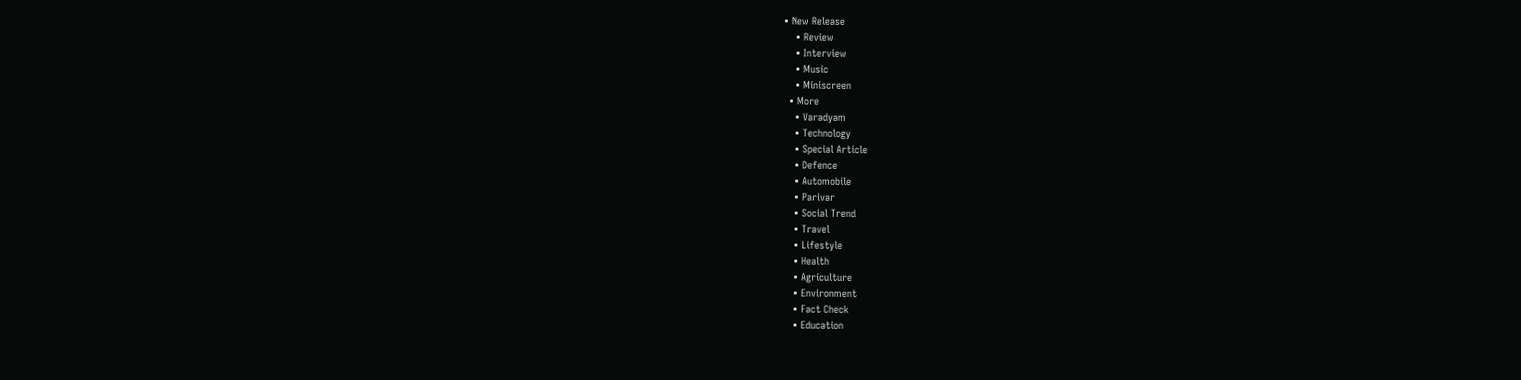• New Release
    • Review
    • Interview
    • Music
    • Miniscreen
  • More
    • Varadyam
    • Technology
    • Special Article
    • Defence
    • Automobile
    • Parivar
    • Social Trend
    • Travel
    • Lifestyle
    • Health
    • Agriculture
    • Environment
    • Fact Check
    • Education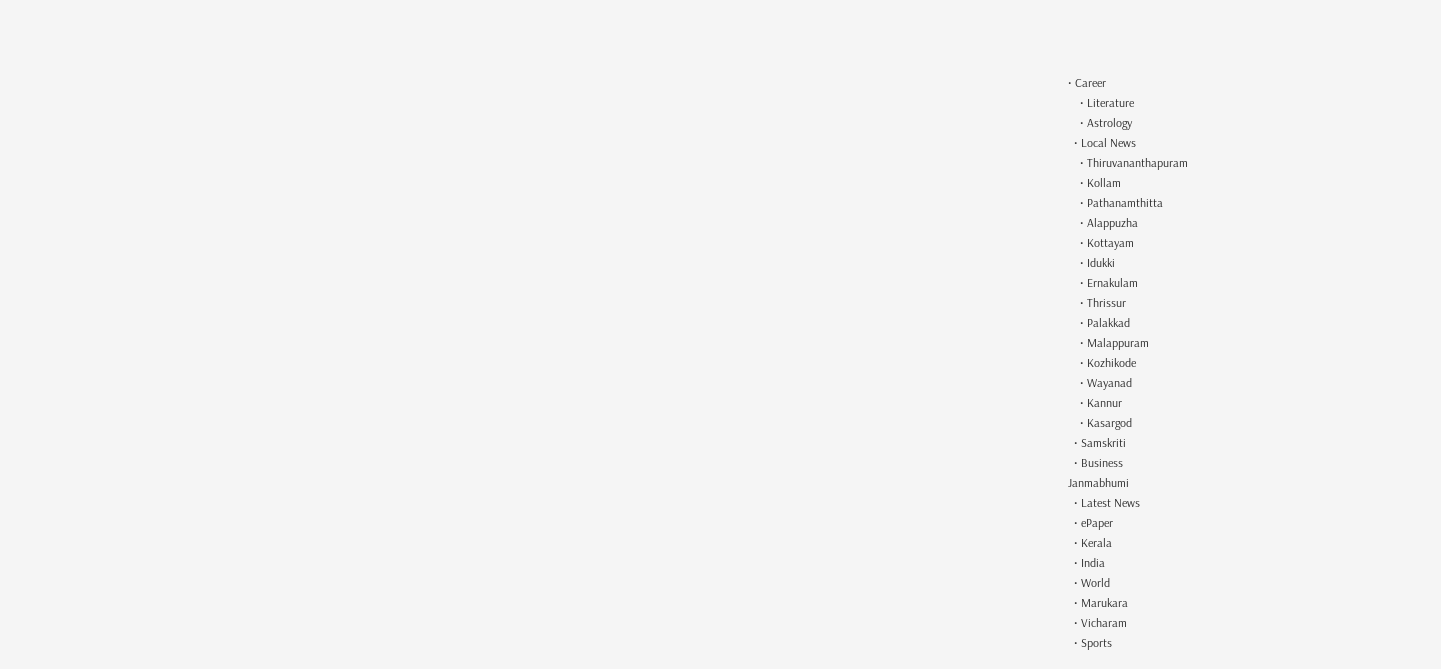• Career
    • Literature
    • Astrology
  • Local News
    • Thiruvananthapuram
    • Kollam
    • Pathanamthitta
    • Alappuzha
    • Kottayam
    • Idukki
    • Ernakulam
    • Thrissur
    • Palakkad
    • Malappuram
    • Kozhikode
    • Wayanad
    • Kannur
    • Kasargod
  • Samskriti
  • Business
Janmabhumi
  • Latest News
  • ePaper
  • Kerala
  • India
  • World
  • Marukara
  • Vicharam
  • Sports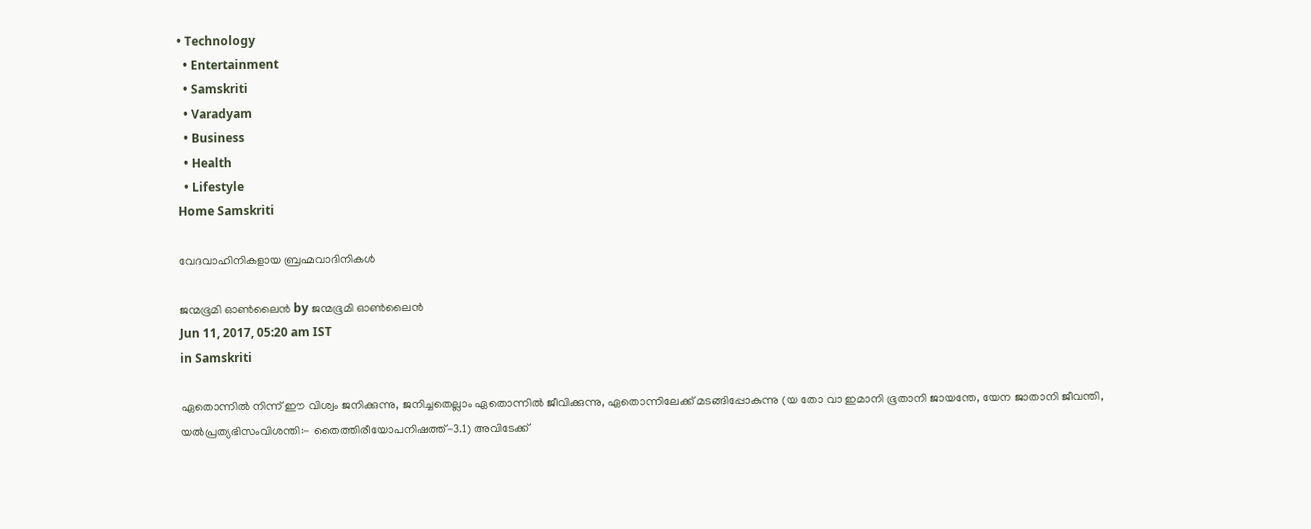• Technology
  • Entertainment
  • Samskriti
  • Varadyam
  • Business
  • Health
  • Lifestyle
Home Samskriti

വേദവാഹിനികളായ ബ്രഹ്മവാദിനികള്‍

ജന്മഭൂമി ഓണ്‍ലൈന്‍ by ജന്മഭൂമി ഓണ്‍ലൈന്‍
Jun 11, 2017, 05:20 am IST
in Samskriti

ഏതൊന്നില്‍ നിന്ന് ഈ വിശ്വം ജനിക്കുന്നു, ജനിച്ചതെല്ലാം ഏതൊന്നില്‍ ജീവിക്കുന്നു, ഏതൊന്നിലേക്ക് മടങ്ങിപ്പോകുന്നു (യ തോ വാ ഇമാനി ഭൂതാനി ജായന്തേ, യേന ജാതാനി ജീവന്തി, യല്‍പ്രത്യഭിസംവിശന്തി:- തൈത്തിരീയോപനിഷത്ത്-3.1) അവിടേക്ക്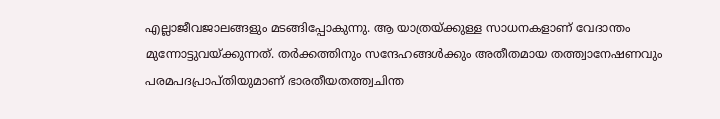എല്ലാജീവജാലങ്ങളും മടങ്ങിപ്പോകുന്നു. ആ യാത്രയ്‌ക്കുള്ള സാധനകളാണ് വേദാന്തം മുന്നോട്ടുവയ്‌ക്കുന്നത്. തര്‍ക്കത്തിനും സന്ദേഹങ്ങള്‍ക്കും അതീതമായ തത്ത്വാനേഷണവും പരമപദപ്രാപ്തിയുമാണ് ഭാരതീയതത്ത്വചിന്ത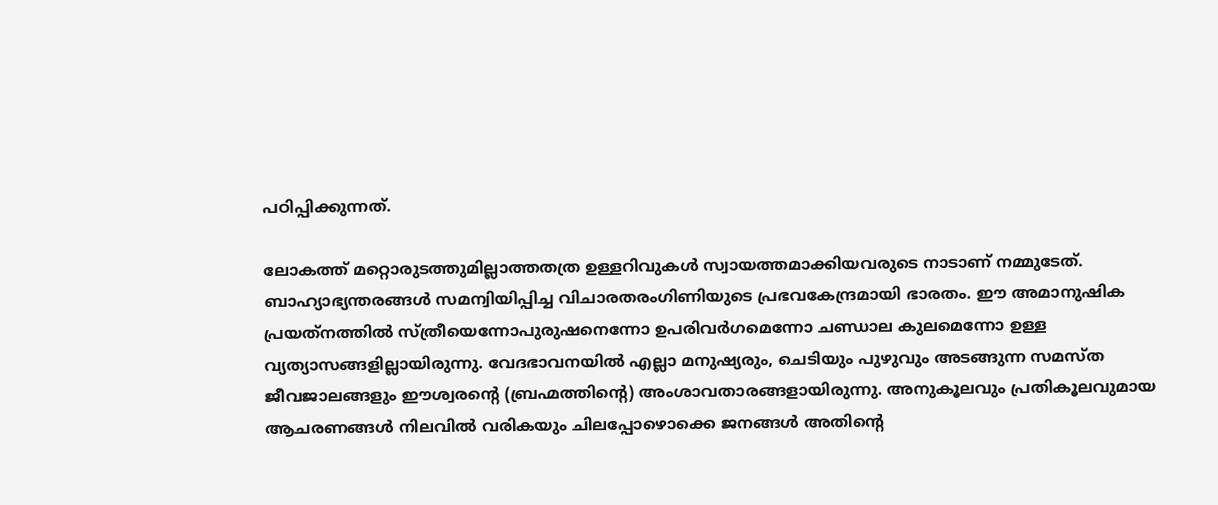പഠിപ്പിക്കുന്നത്.

ലോകത്ത് മറ്റൊരുടത്തുമില്ലാത്തതത്ര ഉള്ളറിവുകള്‍ സ്വായത്തമാക്കിയവരുടെ നാടാണ് നമ്മുടേത്. ബാഹ്യാഭ്യന്തരങ്ങള്‍ സമന്വിയിപ്പിച്ച വിചാരതരംഗിണിയുടെ പ്രഭവകേന്ദ്രമായി ഭാരതം. ഈ അമാനുഷിക പ്രയത്‌നത്തില്‍ സ്ത്രീയെന്നോപുരുഷനെന്നോ ഉപരിവര്‍ഗമെന്നോ ചണ്ഡാല കുലമെന്നോ ഉള്ള വ്യത്യാസങ്ങളില്ലായിരുന്നു. വേദഭാവനയില്‍ എല്ലാ മനുഷ്യരും, ചെടിയും പുഴുവും അടങ്ങുന്ന സമസ്ത ജീവജാലങ്ങളും ഈശ്വരന്റെ (ബ്രഹ്മത്തിന്റെ) അംശാവതാരങ്ങളായിരുന്നു. അനുകൂലവും പ്രതികൂലവുമായ ആചരണങ്ങള്‍ നിലവില്‍ വരികയും ചിലപ്പോഴൊക്കെ ജനങ്ങള്‍ അതിന്റെ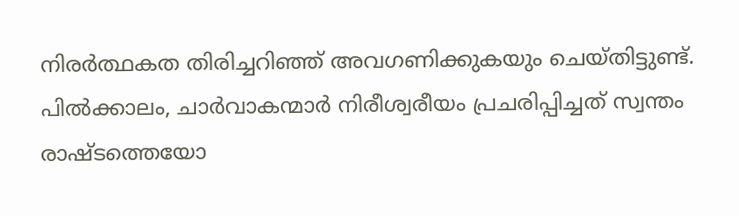നിരര്‍ത്ഥകത തിരിച്ചറിഞ്ഞ് അവഗണിക്കുകയും ചെയ്തിട്ടുണ്ട്. പില്‍ക്കാലം, ചാര്‍വാകന്മാര്‍ നിരീശ്വരീയം പ്രചരിപ്പിച്ചത് സ്വന്തം രാഷ്ടത്തെയോ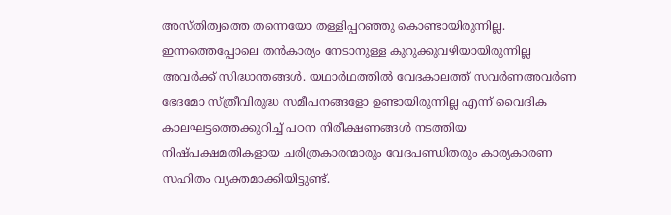അസ്തിത്വത്തെ തന്നെയോ തള്ളിപ്പറഞ്ഞു കൊണ്ടായിരുന്നില്ല. ഇന്നത്തെപ്പോലെ തന്‍കാര്യം നേടാനുള്ള കുറുക്കുവഴിയായിരുന്നില്ല അവര്‍ക്ക് സിദ്ധാന്തങ്ങള്‍. യഥാര്‍ഥത്തില്‍ വേദകാലത്ത് സവര്‍ണഅവര്‍ണ ഭേദമോ സ്ത്രീവിരുദ്ധ സമീപനങ്ങളോ ഉണ്ടായിരുന്നില്ല എന്ന് വൈദിക കാലഘട്ടത്തെക്കുറിച്ച് പഠന നിരീക്ഷണങ്ങള്‍ നടത്തിയ നിഷ്പക്ഷമതികളായ ചരിത്രകാരന്മാരും വേദപണ്ഡിതരും കാര്യകാരണ സഹിതം വ്യക്തമാക്കിയിട്ടുണ്ട്.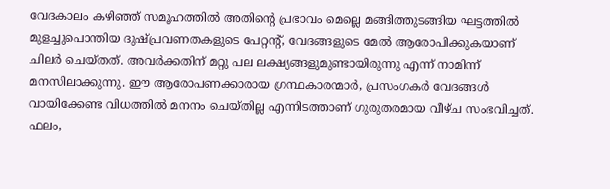വേദകാലം കഴിഞ്ഞ് സമൂഹത്തില്‍ അതിന്റെ പ്രഭാവം മെല്ലെ മങ്ങിത്തുടങ്ങിയ ഘട്ടത്തില്‍ മുളച്ചുപൊന്തിയ ദുഷ്പ്രവണതകളുടെ പേറ്റന്റ്, വേദങ്ങളുടെ മേല്‍ ആരോപിക്കുകയാണ് ചിലര്‍ ചെയ്തത്. അവര്‍ക്കതിന് മറ്റു പല ലക്ഷ്യങ്ങളുമുണ്ടായിരുന്നു എന്ന് നാമിന്ന് മനസിലാക്കുന്നു. ഈ ആരോപണക്കാരായ ഗ്രന്ഥകാരന്മാര്‍, പ്രസംഗകര്‍ വേദങ്ങള്‍ വായിക്കേണ്ട വിധത്തില്‍ മനനം ചെയ്തില്ല എന്നിടത്താണ് ഗുരുതരമായ വീഴ്ച സംഭവിച്ചത്. ഫലം,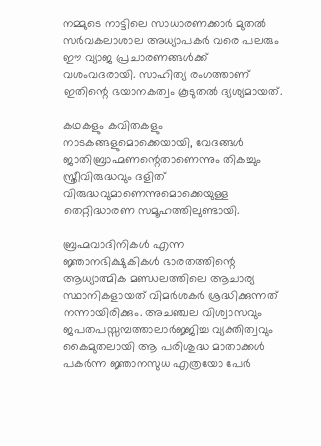നമ്മുടെ നാട്ടിലെ സാധാരണക്കാര്‍ മുതല്‍ സര്‍വകലാശാല അധ്യാപകര്‍ വരെ പലരും ഈ വ്യാജ പ്രചാരണങ്ങള്‍ക്ക് വശംവദരായി. സാഹിത്യ രംഗത്താണ് ഇതിന്റെ ഭയാനകത്വം കൂടുതല്‍ ദ്യശ്യമായത്.

കഥകളും കവിതകളും നാടകങ്ങളുമൊക്കെയായി, വേദങ്ങള്‍ ജാതിബ്രാഹ്മണന്റെതാണെന്നും തികച്ചും സ്ത്രീവിരുദ്ധവും ദളിത് വിരുദ്ധവുമാണെന്നുമൊക്കെയുള്ള തെറ്റിദ്ധാരണ സമൂഹത്തിലുണ്ടായി.

ബ്രഹ്മവാദിനികള്‍ എന്ന ജ്ഞാനഭിക്ഷുകികള്‍ ഭാരതത്തിന്റെ ആധ്യാത്മിക മണ്ഡലത്തിലെ ആചാര്യ സ്ഥാനികളായത് വിമര്‍ശകര്‍ ശ്രദ്ധിക്കുന്നത് നന്നായിരിക്കും. അചഞ്ചല വിശ്വാസവും ജപതപസ്സമ്പത്താലാര്‍ജ്ജിച്ച വ്യക്തിത്വവും കൈമുതലായി ആ പരിശുദ്ധ മാതാക്കള്‍ പകര്‍ന്ന ജ്ഞാനസുധ എത്രയോ പേര്‍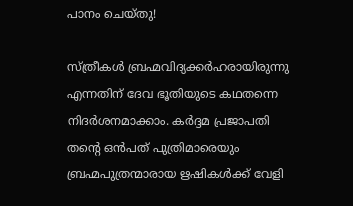പാനം ചെയ്തു!

സ്ത്രീകള്‍ ബ്രഹ്മവിദ്യക്കര്‍ഹരായിരുന്നു എന്നതിന് ദേവ ഭൂതിയുടെ കഥതന്നെ നിദര്‍ശനമാക്കാം. കര്‍ദ്ദമ പ്രജാപതി തന്റെ ഒന്‍പത് പുത്രിമാരെയും ബ്രഹ്മപുത്രന്മാരായ ഋഷികള്‍ക്ക് വേളി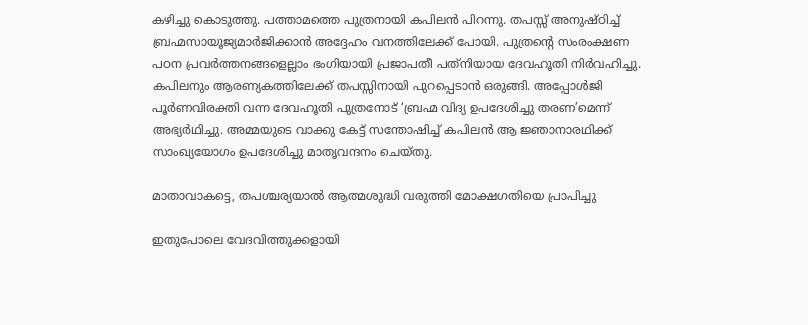കഴിച്ചു കൊടുത്തു. പത്താമത്തെ പുത്രനായി കപിലന്‍ പിറന്നു. തപസ്സ് അനുഷ്ഠിച്ച് ബ്രഹ്മസായൂജ്യമാര്‍ജിക്കാന്‍ അദ്ദേഹം വനത്തിലേക്ക് പോയി. പുത്രന്റെ സംരംക്ഷണ പഠന പ്രവര്‍ത്തനങ്ങളെല്ലാം ഭംഗിയായി പ്രജാപതീ പത്‌നിയായ ദേവഹൂതി നിര്‍വഹിച്ചു. കപിലനും ആരണ്യകത്തിലേക്ക് തപസ്സിനായി പുറപ്പെടാന്‍ ഒരുങ്ങി. അപ്പോള്‍ജി പൂര്‍ണവിരക്തി വന്ന ദേവഹൂതി പുത്രനോട് ‘ബ്രഹ്മ വിദ്യ ഉപദേശിച്ചു തരണ’മെന്ന് അഭ്യര്‍ഥിച്ചു. അമ്മയുടെ വാക്കു കേട്ട് സന്തോഷിച്ച് കപിലന്‍ ആ ജ്ഞാനാരഥിക്ക് സാംഖ്യയോഗം ഉപദേശിച്ചു മാതൃവന്ദനം ചെയ്തു.

മാതാവാകട്ടെ, തപശ്ചര്യയാല്‍ ആത്മശുദ്ധി വരുത്തി മോക്ഷഗതിയെ പ്രാപിച്ചു

ഇതുപോലെ വേദവിത്തുക്കളായി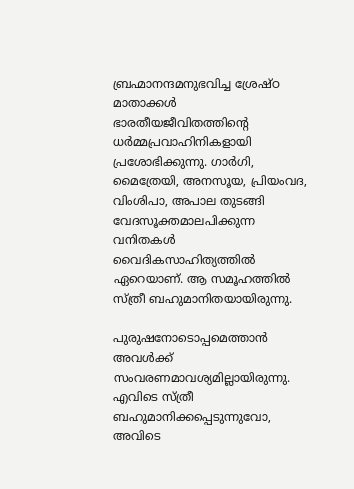ബ്രഹ്മാനന്ദമനുഭവിച്ച ശ്രേഷ്ഠ മാതാക്കള്‍ ഭാരതീയജീവിതത്തിന്റെ ധര്‍മ്മപ്രവാഹിനികളായി പ്രശോഭിക്കുന്നു. ഗാര്‍ഗി, മൈത്രേയി, അനസൂയ, പ്രിയംവദ, വിംശിപാ, അപാല തുടങ്ങി വേദസൂക്തമാലപിക്കുന്ന വനിതകള്‍ വൈദികസാഹിത്യത്തില്‍ ഏറെയാണ്. ആ സമൂഹത്തില്‍ സ്ത്രീ ബഹുമാനിതയായിരുന്നു.

പുരുഷനോടൊപ്പമെത്താന്‍ അവള്‍ക്ക് സംവരണമാവശ്യമില്ലായിരുന്നു. എവിടെ സ്ത്രീ ബഹുമാനിക്കപ്പെടുന്നുവോ, അവിടെ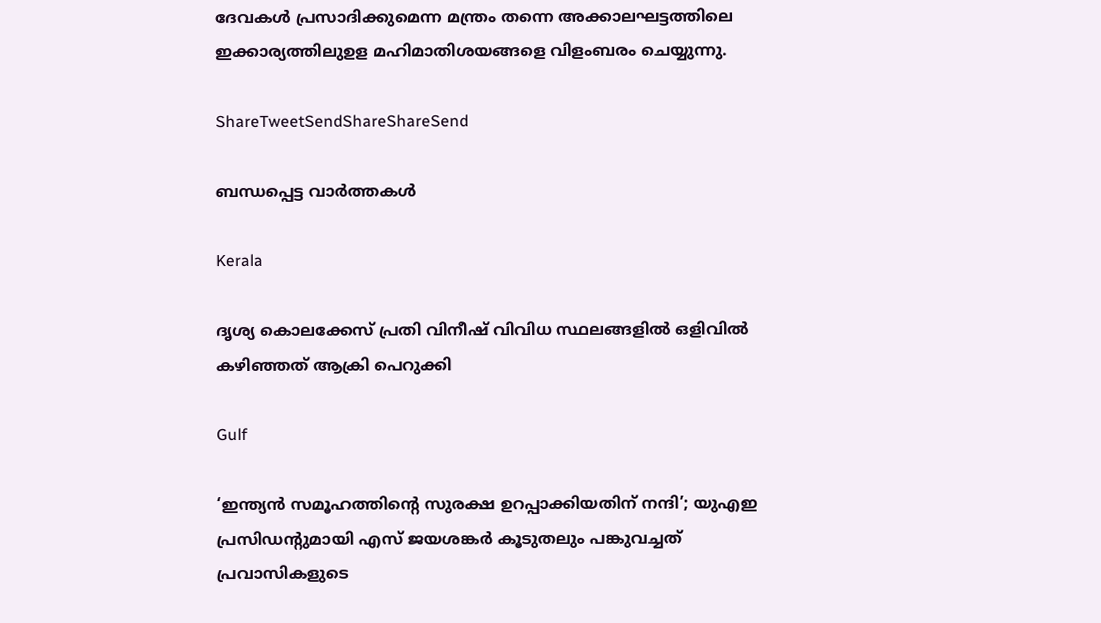ദേവകള്‍ പ്രസാദിക്കുമെന്ന മന്ത്രം തന്നെ അക്കാലഘട്ടത്തിലെ ഇക്കാര്യത്തിലുഉള മഹിമാതിശയങ്ങളെ വിളംബരം ചെയ്യുന്നു.

ShareTweetSendShareShareSend

ബന്ധപ്പെട്ട വാര്‍ത്തകള്‍

Kerala

ദൃശ്യ കൊലക്കേസ് പ്രതി വിനീഷ് വിവിധ സ്ഥലങ്ങളില്‍ ഒളിവില്‍ കഴിഞ്ഞത് ആക്രി പെറുക്കി

Gulf

‘ഇന്ത്യൻ സമൂഹത്തിന്റെ സുരക്ഷ ഉറപ്പാക്കിയതിന് നന്ദി’; യുഎഇ പ്രസിഡൻ്റുമായി എസ് ജയശങ്കർ കൂടുതലും പങ്കുവച്ചത്  പ്രവാസികളുടെ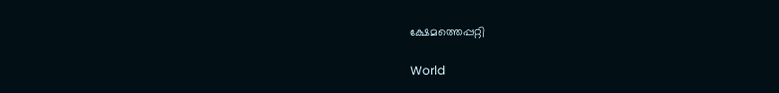ക്ഷേമത്തെപ്പറ്റി

World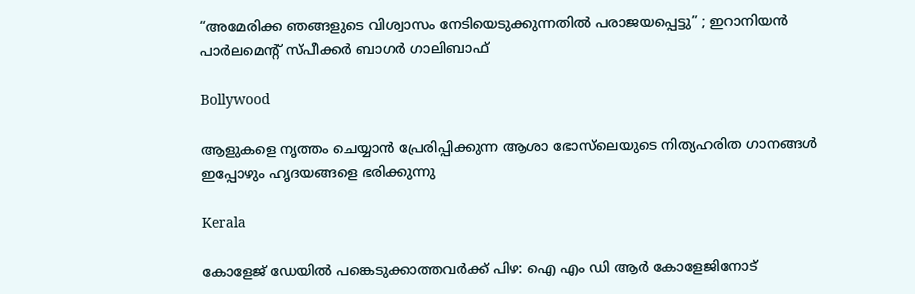“അമേരിക്ക ഞങ്ങളുടെ വിശ്വാസം നേടിയെടുക്കുന്നതിൽ പരാജയപ്പെട്ടു” ; ഇറാനിയൻ പാർലമെന്റ് സ്പീക്കർ ബാഗർ ഗാലിബാഫ്

Bollywood

ആളുകളെ നൃത്തം ചെയ്യാൻ പ്രേരിപ്പിക്കുന്ന ആശാ ഭോസ്‌ലെയുടെ നിത്യഹരിത ഗാനങ്ങൾ ഇപ്പോഴും ഹൃദയങ്ങളെ ഭരിക്കുന്നു

Kerala

കോളേജ് ഡേയില്‍ പങ്കെടുക്കാത്തവര്‍ക്ക് പിഴ: ഐ എം ഡി ആര്‍ കോളേജിനോട്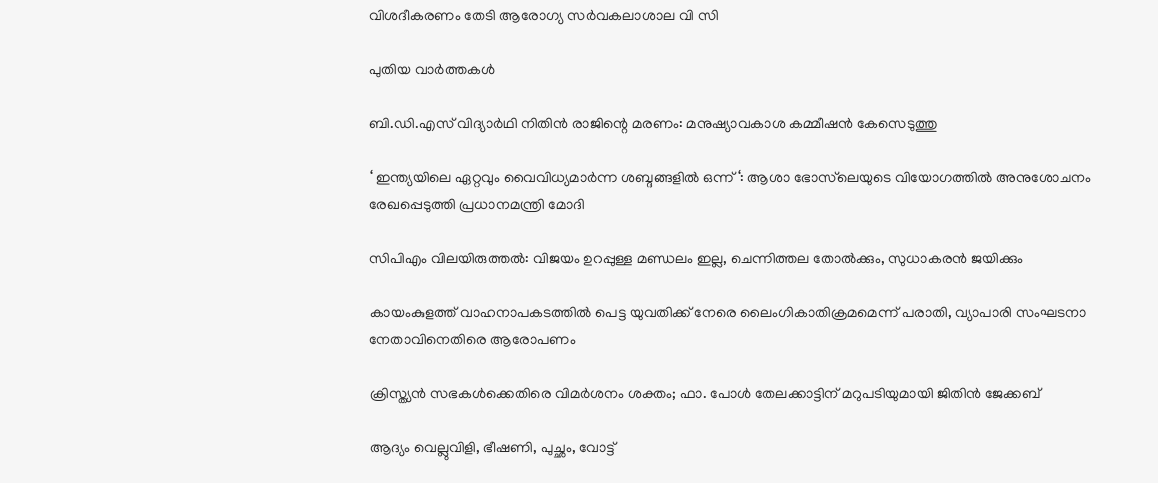വിശദീകരണം തേടി ആരോഗ്യ സര്‍വകലാശാല വി സി

പുതിയ വാര്‍ത്തകള്‍

ബി.ഡി.എസ് വിദ്യാര്‍ഥി നിതിന്‍ രാജിന്റെ മരണം: മനുഷ്യാവകാശ കമ്മീഷന്‍ കേസെടുത്തു

‘ ഇന്ത്യയിലെ ഏറ്റവും വൈവിധ്യമാർന്ന ശബ്ദങ്ങളിൽ ഒന്ന് ‘: ആശാ ഭോസ്‌ലെയുടെ വിയോഗത്തിൽ അനുശോചനം രേഖപ്പെടുത്തി പ്രധാനമന്ത്രി മോദി

സിപിഎം വിലയിരുത്തൽ: വിജയം ഉറപ്പുള്ള മണ്ഡലം ഇല്ല, ചെന്നിത്തല തോല്‍ക്കും, സുധാകരന്‍ ജയിക്കും

കായംകുളത്ത് വാഹനാപകടത്തില്‍ പെട്ട യുവതിക്ക് നേരെ ലൈംഗികാതിക്രമമെന്ന് പരാതി, വ്യാപാരി സംഘടനാ നേതാവിനെതിരെ ആരോപണം

ക്രിസ്ത്യൻ സഭകൾക്കെതിരെ വിമർശനം ശക്തം; ഫാ. പോൾ തേലക്കാട്ടിന് മറുപടിയുമായി ജിതിൻ ജേക്കബ്

ആദ്യം വെല്ലുവിളി, ഭീഷണി, പുച്ഛം, വോട്ട്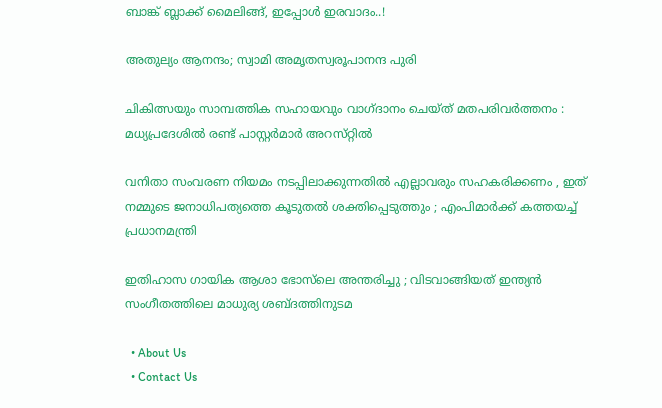ബാങ്ക് ബ്ലാക്ക് മൈലിങ്ങ്, ഇപ്പോൾ ഇരവാദം..!

അതുല്യം ആനന്ദം; സ്വാമി അമൃതസ്വരൂപാനന്ദ പുരി

ചികിത്സയും സാമ്പത്തിക സഹായവും വാഗ്ദാനം ചെയ്ത് മതപരിവര്‍ത്തനം : മധ്യപ്രദേശില്‍ രണ്ട് പാസ്റ്റർമാർ അറസ്‌റ്റിൽ

വനിതാ സംവരണ നിയമം നടപ്പിലാക്കുന്നതിൽ എല്ലാവരും സഹകരിക്കണം , ഇത് നമ്മുടെ ജനാധിപത്യത്തെ കൂടുതൽ ശക്തിപ്പെടുത്തും ; എംപിമാർക്ക് കത്തയച്ച് പ്രധാനമന്ത്രി

ഇതിഹാസ ഗായിക ആശാ ഭോസ്‌ലെ അന്തരിച്ചു ; വിടവാങ്ങിയത് ഇന്ത്യൻ സംഗീതത്തിലെ മാധുര്യ ശബ്‌ദത്തിനുടമ

  • About Us
  • Contact Us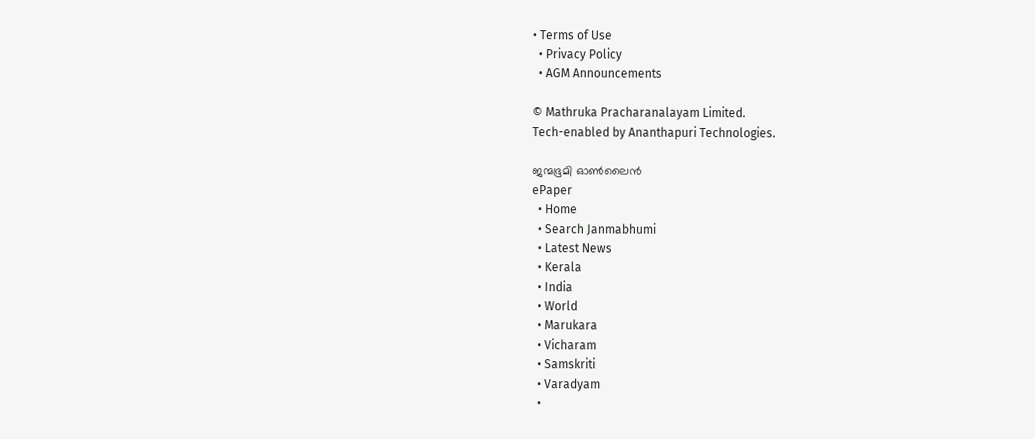• Terms of Use
  • Privacy Policy
  • AGM Announcements

© Mathruka Pracharanalayam Limited.
Tech-enabled by Ananthapuri Technologies.

ജന്മഭൂമി ഓണ്‍ലൈന്‍
ePaper
  • Home
  • Search Janmabhumi
  • Latest News
  • Kerala
  • India
  • World
  • Marukara
  • Vicharam
  • Samskriti
  • Varadyam
  •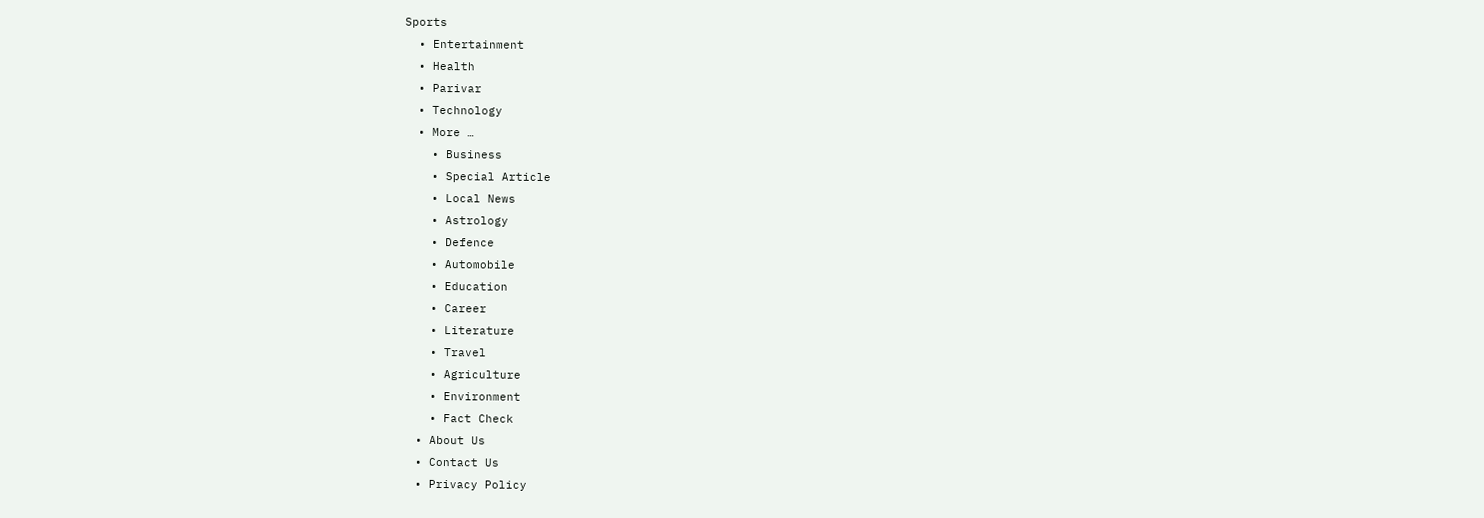Sports
  • Entertainment
  • Health
  • Parivar
  • Technology
  • More …
    • Business
    • Special Article
    • Local News
    • Astrology
    • Defence
    • Automobile
    • Education
    • Career
    • Literature
    • Travel
    • Agriculture
    • Environment
    • Fact Check
  • About Us
  • Contact Us
  • Privacy Policy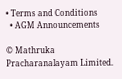• Terms and Conditions
  • AGM Announcements

© Mathruka Pracharanalayam Limited.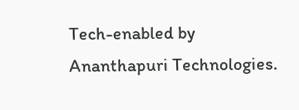Tech-enabled by Ananthapuri Technologies.